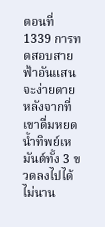ตอนที่ 1339 การทดสอบสายฟ้าอันแสนจะง่ายดาย
หลังจากที่เขาดื่มหยดน้ำทิพย์เหมันต์ทั้ง 3 ขวดลงไปได้ไม่นาน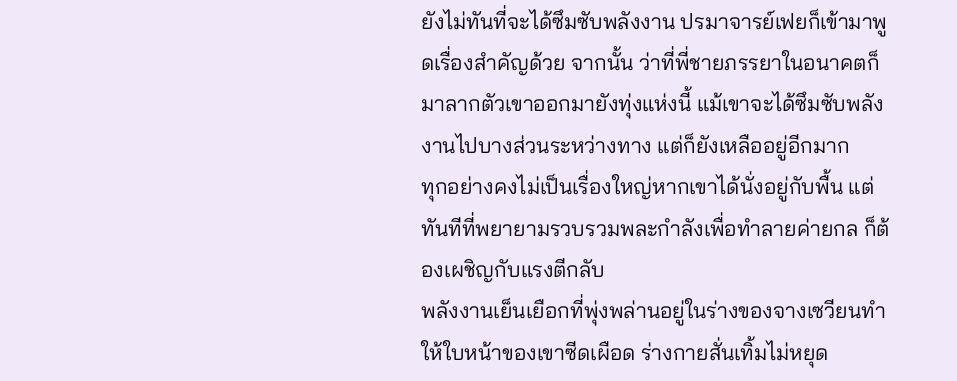ยังไม่ทันที่จะได้ซึมซับพลังงาน ปรมาจารย์เฟยก็เข้ามาพูดเรื่องสำคัญด้วย จากนั้น ว่าที่พี่ชายภรรยาในอนาคตก็มาลากตัวเขาออกมายังทุ่งแห่งนี้ แม้เขาจะได้ซึมซับพลังงานไปบางส่วนระหว่างทาง แต่ก็ยังเหลืออยู่อีกมาก
ทุกอย่างคงไม่เป็นเรื่องใหญ่หากเขาได้นั่งอยู่กับพื้น แต่ทันทีที่พยายามรวบรวมพละกำลังเพื่อทำลายค่ายกล ก็ต้องเผชิญกับแรงตีกลับ
พลังงานเย็นเยือกที่พุ่งพล่านอยู่ในร่างของจางเซวียนทำให้ใบหน้าของเขาซีดเผือด ร่างกายสั่นเทิ้มไม่หยุด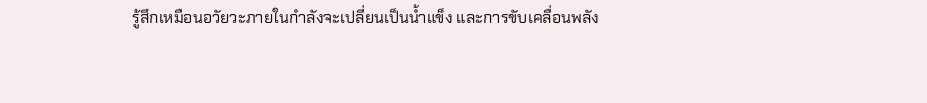รู้สึกเหมือนอวัยวะภายในกำลังจะเปลี่ยนเป็นน้ำแข็ง และการขับเคลื่อนพลัง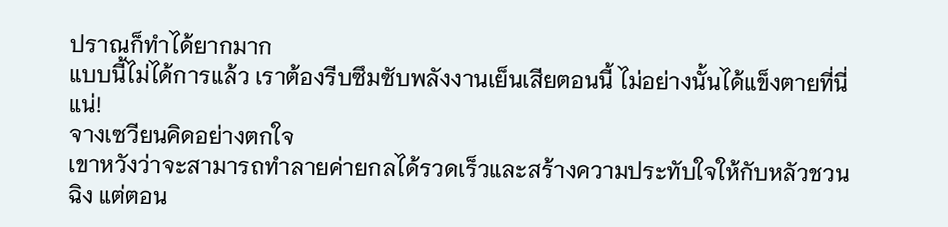ปราณก็ทำได้ยากมาก
แบบนี้ไม่ได้การแล้ว เราต้องรีบซึมซับพลังงานเย็นเสียตอนนี้ ไม่อย่างนั้นได้แข็งตายที่นี่แน่!
จางเซวียนคิดอย่างตกใจ
เขาหวังว่าจะสามารถทำลายค่ายกลได้รวดเร็วและสร้างความประทับใจให้กับหลัวชวนฉิง แต่ตอน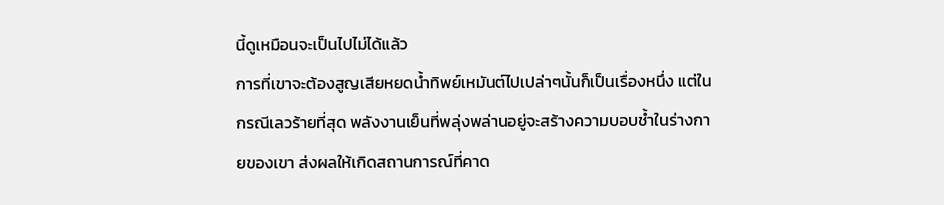นี้ดูเหมือนจะเป็นไปไม่ได้แล้ว
การที่เขาจะต้องสูญเสียหยดน้ำทิพย์เหมันต์ไปเปล่าๆนั้นก็เป็นเรื่องหนึ่ง แต่ในกรณีเลวร้ายที่สุด พลังงานเย็นที่พลุ่งพล่านอยู่จะสร้างความบอบช้ำในร่างกายของเขา ส่งผลให้เกิดสถานการณ์ที่คาด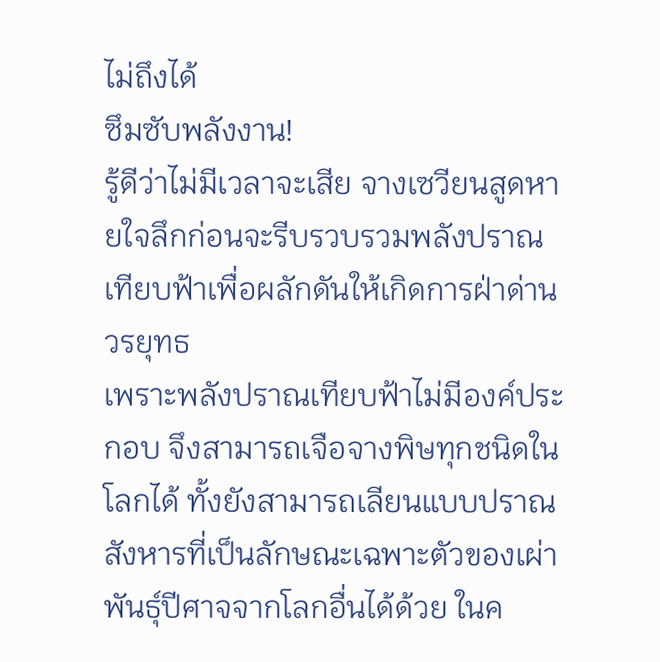ไม่ถึงได้
ซึมซับพลังงาน!
รู้ดีว่าไม่มีเวลาจะเสีย จางเซวียนสูดหายใจลึกก่อนจะรีบรวบรวมพลังปราณเทียบฟ้าเพื่อผลักดันให้เกิดการฝ่าด่านวรยุทธ
เพราะพลังปราณเทียบฟ้าไม่มีองค์ประกอบ จึงสามารถเจือจางพิษทุกชนิดในโลกได้ ทั้งยังสามารถเลียนแบบปราณสังหารที่เป็นลักษณะเฉพาะตัวของเผ่าพันธุ์ปีศาจจากโลกอื่นได้ด้วย ในค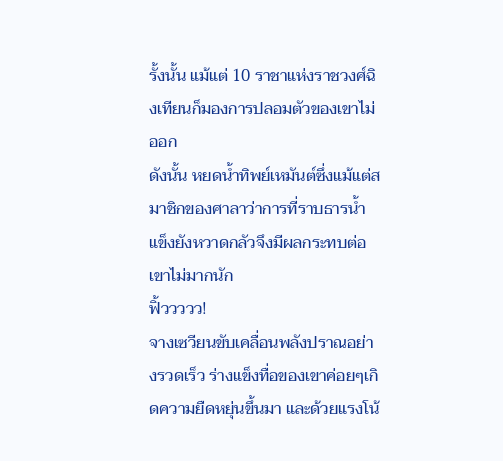รั้งนั้น แม้แต่ 10 ราชาแห่งราชวงศ์ฉิงเทียนก็มองการปลอมตัวของเขาไม่ออก
ดังนั้น หยดน้ำทิพย์เหมันต์ซึ่งแม้แต่สมาชิกของศาลาว่าการที่ราบธารน้ำแข็งยังหวาดกลัวจึงมีผลกระทบต่อเขาไม่มากนัก
ฟิ้ววววว!
จางเซวียนขับเคลื่อนพลังปราณอย่างรวดเร็ว ร่างแข็งทื่อของเขาค่อยๆเกิดความยืดหยุ่นขึ้นมา และด้วยแรงโน้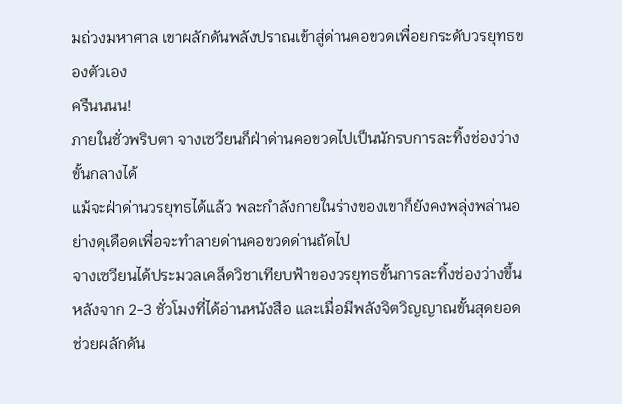มถ่วงมหาศาล เขาผลักดันพลังปราณเข้าสู่ด่านคอขวดเพื่อยกระดับวรยุทธของตัวเอง
ครืนนนน!
ภายในชั่วพริบตา จางเซวียนก็ฝ่าด่านคอขวดไปเป็นนักรบการละทิ้งช่องว่างขั้นกลางได้
แม้จะฝ่าด่านวรยุทธได้แล้ว พละกำลังกายในร่างของเขาก็ยังคงพลุ่งพล่านอย่างดุเดือดเพื่อจะทำลายด่านคอขวดด่านถัดไป
จางเซวียนได้ประมวลเคล็ดวิชาเทียบฟ้าของวรยุทธขั้นการละทิ้งช่องว่างขึ้นหลังจาก 2-3 ชั่วโมงที่ได้อ่านหนังสือ และเมื่อมีพลังจิตวิญญาณขั้นสุดยอดช่วยผลักดัน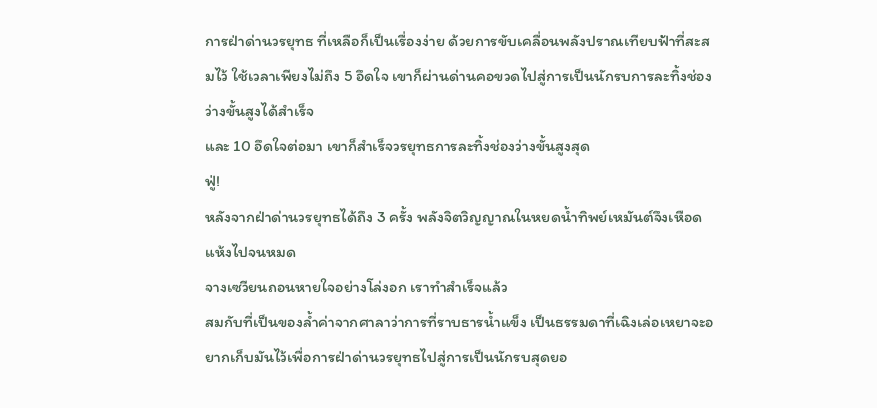การฝ่าด่านวรยุทธ ที่เหลือก็เป็นเรื่องง่าย ด้วยการขับเคลื่อนพลังปราณเทียบฟ้าที่สะสมไว้ ใช้เวลาเพียงไม่ถึง 5 อึดใจ เขาก็ผ่านด่านคอขวดไปสู่การเป็นนักรบการละทิ้งช่องว่างขั้นสูงได้สำเร็จ
และ 10 อึดใจต่อมา เขาก็สำเร็จวรยุทธการละทิ้งช่องว่างขั้นสูงสุด
ฟู่!
หลังจากฝ่าด่านวรยุทธได้ถึง 3 ครั้ง พลังจิตวิญญาณในหยดน้ำทิพย์เหมันต์จึงเหือดแห้งไปจนหมด
จางเซวียนถอนหายใจอย่างโล่งอก เราทำสำเร็จแล้ว
สมกับที่เป็นของล้ำค่าจากศาลาว่าการที่ราบธารน้ำแข็ง เป็นธรรมดาที่เฉิงเล่อเหยาจะอยากเก็บมันไว้เพื่อการฝ่าด่านวรยุทธไปสู่การเป็นนักรบสุดยอ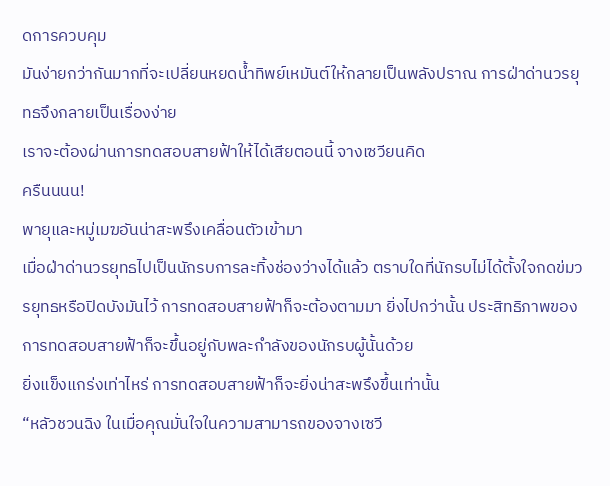ดการควบคุม
มันง่ายกว่ากันมากที่จะเปลี่ยนหยดน้ำทิพย์เหมันต์ให้กลายเป็นพลังปราณ การฝ่าด่านวรยุทธจึงกลายเป็นเรื่องง่าย
เราจะต้องผ่านการทดสอบสายฟ้าให้ได้เสียตอนนี้ จางเซวียนคิด
ครืนนนน!
พายุและหมู่เมฆอันน่าสะพรึงเคลื่อนตัวเข้ามา
เมื่อฝ่าด่านวรยุทธไปเป็นนักรบการละทิ้งช่องว่างได้แล้ว ตราบใดที่นักรบไม่ได้ตั้งใจกดข่มวรยุทธหรือปิดบังมันไว้ การทดสอบสายฟ้าก็จะต้องตามมา ยิ่งไปกว่านั้น ประสิทธิภาพของการทดสอบสายฟ้าก็จะขึ้นอยู่กับพละกำลังของนักรบผู้นั้นด้วย
ยิ่งแข็งแกร่งเท่าไหร่ การทดสอบสายฟ้าก็จะยิ่งน่าสะพรึงขึ้นเท่านั้น
“หลัวชวนฉิง ในเมื่อคุณมั่นใจในความสามารถของจางเซวี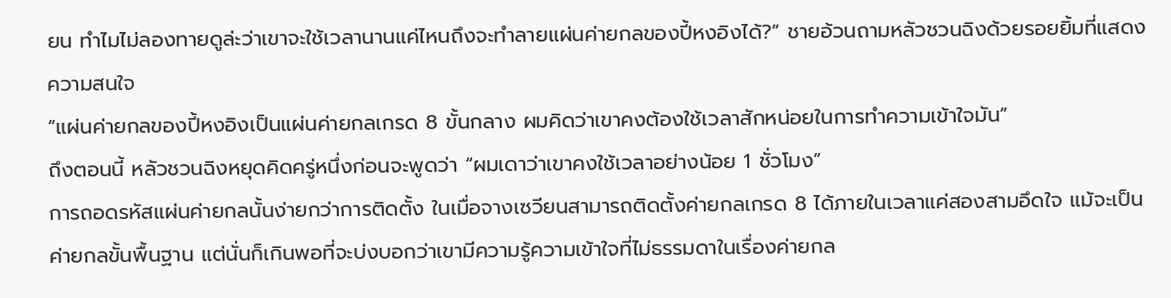ยน ทำไมไม่ลองทายดูล่ะว่าเขาจะใช้เวลานานแค่ไหนถึงจะทำลายแผ่นค่ายกลของปี้หงอิงได้?” ชายอ้วนถามหลัวชวนฉิงด้วยรอยยิ้มที่แสดงความสนใจ
“แผ่นค่ายกลของปี้หงอิงเป็นแผ่นค่ายกลเกรด 8 ขั้นกลาง ผมคิดว่าเขาคงต้องใช้เวลาสักหน่อยในการทำความเข้าใจมัน”
ถึงตอนนี้ หลัวชวนฉิงหยุดคิดครู่หนึ่งก่อนจะพูดว่า “ผมเดาว่าเขาคงใช้เวลาอย่างน้อย 1 ชั่วโมง”
การถอดรหัสแผ่นค่ายกลนั้นง่ายกว่าการติดตั้ง ในเมื่อจางเซวียนสามารถติดตั้งค่ายกลเกรด 8 ได้ภายในเวลาแค่สองสามอึดใจ แม้จะเป็นค่ายกลขั้นพื้นฐาน แต่นั่นก็เกินพอที่จะบ่งบอกว่าเขามีความรู้ความเข้าใจที่ไม่ธรรมดาในเรื่องค่ายกล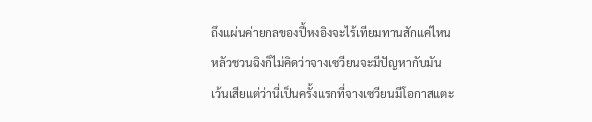ถึงแผ่นค่ายกลของปี้หงอิงจะไร้เทียมทานสักแค่ไหน หลัวชวนฉิงก็ไม่คิดว่าจางเซวียนจะมีปัญหากับมัน
เว้นเสียแต่ว่านี่เป็นครั้งแรกที่จางเซวียนมีโอกาสแตะ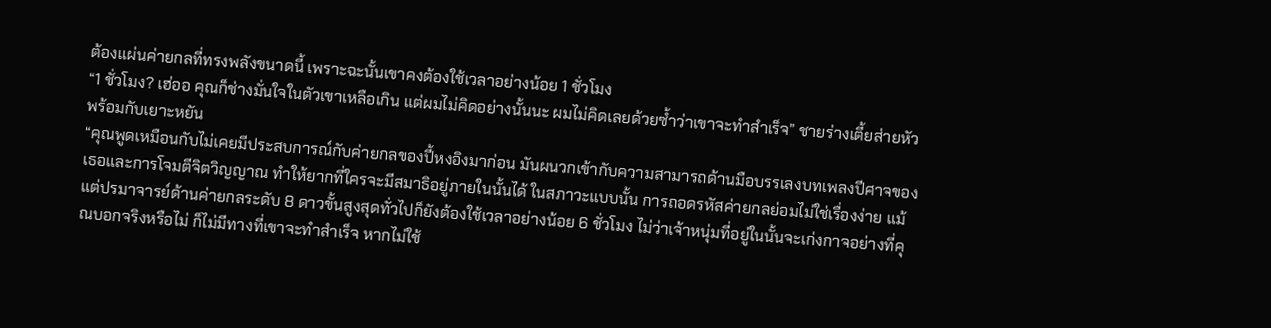ต้องแผ่นค่ายกลที่ทรงพลังขนาดนี้ เพราะฉะนั้นเขาคงต้องใช้เวลาอย่างน้อย 1 ชั่วโมง
“1 ชั่วโมง? เฮ่ออ คุณก็ช่างมั่นใจในตัวเขาเหลือเกิน แต่ผมไม่คิดอย่างนั้นนะ ผมไม่คิดเลยด้วยซ้ำว่าเขาจะทำสำเร็จ” ชายร่างเตี้ยส่ายหัวพร้อมกับเยาะหยัน
“คุณพูดเหมือนกับไม่เคยมีประสบการณ์กับค่ายกลของปี้หงอิงมาก่อน มันผนวกเข้ากับความสามารถด้านมือบรรเลงบทเพลงปีศาจของเธอและการโจมตีจิตวิญญาณ ทำให้ยากที่ใครจะมีสมาธิอยู่ภายในนั้นได้ ในสภาวะแบบนั้น การถอดรหัสค่ายกลย่อมไม่ใช่เรื่องง่าย แม้แต่ปรมาจารย์ด้านค่ายกลระดับ 8 ดาวขั้นสูงสุดทั่วไปก็ยังต้องใช้เวลาอย่างน้อย 6 ชั่วโมง ไม่ว่าเจ้าหนุ่มที่อยู่ในนั้นจะเก่งกาจอย่างที่คุณบอกจริงหรือไม่ ก็ไม่มีทางที่เขาจะทำสำเร็จ หากไม่ใช้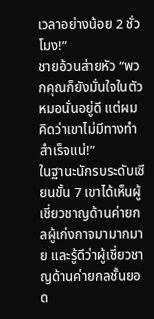เวลาอย่างน้อย 2 ชั่วโมง!”
ชายอ้วนส่ายหัว “พวกคุณก็ยังมั่นใจในตัวหมอนั่นอยู่ดี แต่ผมคิดว่าเขาไม่มีทางทำสำเร็จแน่!”
ในฐานะนักรบระดับเซียนขั้น 7 เขาได้เห็นผู้เชี่ยวชาญด้านค่ายกลผู้เก่งกาจมามากมาย และรู้ดีว่าผู้เชี่ยวชาญด้านค่ายกลชั้นยอด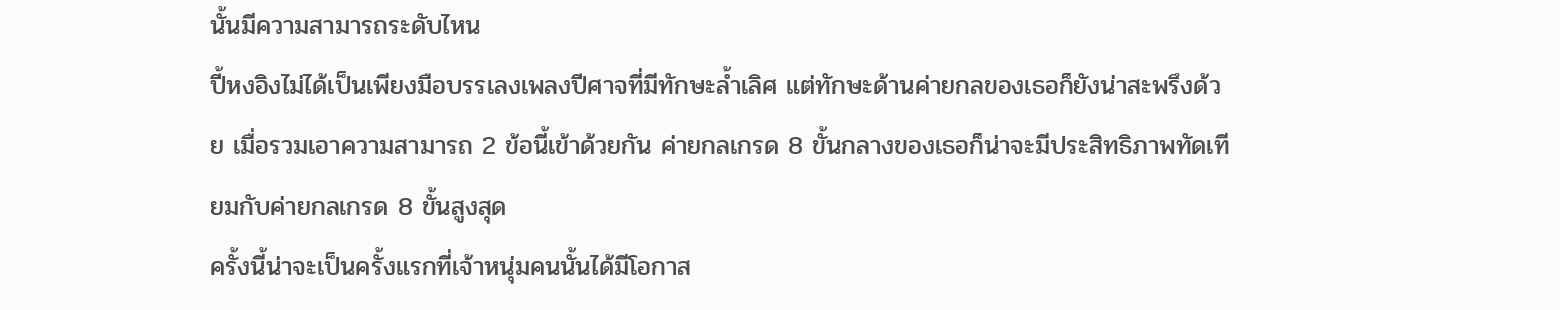นั้นมีความสามารถระดับไหน
ปี้หงอิงไม่ได้เป็นเพียงมือบรรเลงเพลงปีศาจที่มีทักษะล้ำเลิศ แต่ทักษะด้านค่ายกลของเธอก็ยังน่าสะพรึงด้วย เมื่อรวมเอาความสามารถ 2 ข้อนี้เข้าด้วยกัน ค่ายกลเกรด 8 ขั้นกลางของเธอก็น่าจะมีประสิทธิภาพทัดเทียมกับค่ายกลเกรด 8 ขั้นสูงสุด
ครั้งนี้น่าจะเป็นครั้งแรกที่เจ้าหนุ่มคนนั้นได้มีโอกาส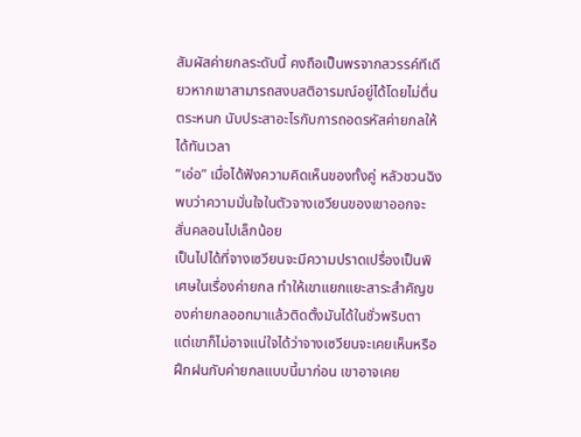สัมผัสค่ายกลระดับนี้ คงถือเป็นพรจากสวรรค์ทีเดียวหากเขาสามารถสงบสติอารมณ์อยู่ได้โดยไม่ตื่นตระหนก นับประสาอะไรกับการถอดรหัสค่ายกลให้ได้ทันเวลา
“เอ่อ” เมื่อได้ฟังความคิดเห็นของทั้งคู่ หลัวชวนฉิงพบว่าความมั่นใจในตัวจางเซวียนของเขาออกจะสั่นคลอนไปเล็กน้อย
เป็นไปได้ที่จางเซวียนจะมีความปราดเปรื่องเป็นพิเศษในเรื่องค่ายกล ทำให้เขาแยกแยะสาระสำคัญของค่ายกลออกมาแล้วติดตั้งมันได้ในชั่วพริบตา
แต่เขาก็ไม่อาจแน่ใจได้ว่าจางเซวียนจะเคยเห็นหรือฝึกฝนกับค่ายกลแบบนี้มาก่อน เขาอาจเคย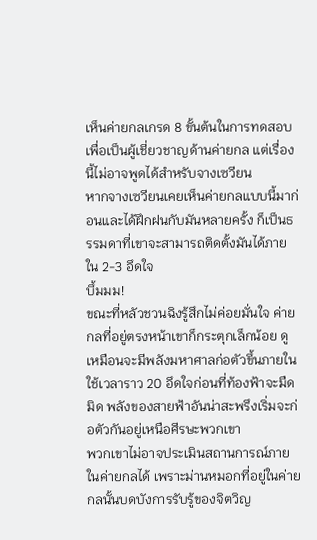เห็นค่ายกลเกรด 8 ขั้นต้นในการทดสอบเพื่อเป็นผู้เชี่ยวชาญด้านค่ายกล แต่เรื่องนี้ไม่อาจพูดได้สำหรับจางเซวียน
หากจางเซวียนเคยเห็นค่ายกลแบบนี้มาก่อนและได้ฝึกฝนกับมันหลายครั้ง ก็เป็นธรรมดาที่เขาจะสามารถติดตั้งมันได้ภายใน 2-3 อึดใจ
บึ้มมม!
ขณะที่หลัวชวนฉิงรู้สึกไม่ค่อยมั่นใจ ค่ายกลที่อยู่ตรงหน้าเขาก็กระตุกเล็กน้อย ดูเหมือนจะมีพลังมหาศาลก่อตัวขึ้นภายใน
ใช้เวลาราว 20 อึดใจก่อนที่ท้องฟ้าจะมืดมิด พลังของสายฟ้าอันน่าสะพรึงเริ่มจะก่อตัวกันอยู่เหนือศีรษะพวกเขา
พวกเขาไม่อาจประเมินสถานการณ์ภายในค่ายกลได้ เพราะม่านหมอกที่อยู่ในค่ายกลนั้นบดบังการรับรู้ของจิตวิญ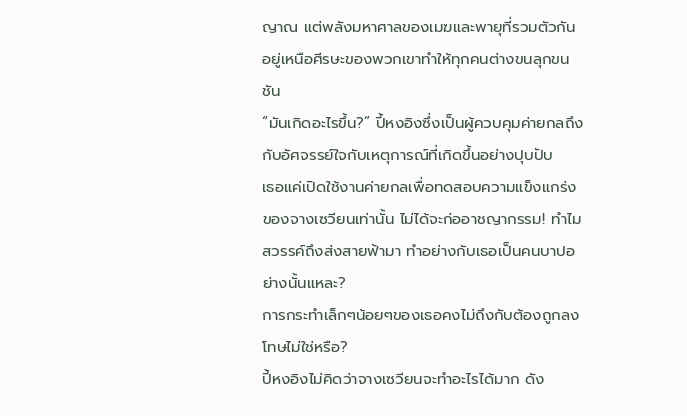ญาณ แต่พลังมหาศาลของเมฆและพายุที่รวมตัวกันอยู่เหนือศีรษะของพวกเขาทำให้ทุกคนต่างขนลุกขนชัน
“มันเกิดอะไรขึ้น?” ปี้หงอิงซึ่งเป็นผู้ควบคุมค่ายกลถึงกับอัศจรรย์ใจกับเหตุการณ์ที่เกิดขึ้นอย่างปุบปับ
เธอแค่เปิดใช้งานค่ายกลเพื่อทดสอบความแข็งแกร่งของจางเซวียนเท่านั้น ไม่ได้จะก่ออาชญากรรม! ทำไมสวรรค์ถึงส่งสายฟ้ามา ทำอย่างกับเธอเป็นคนบาปอย่างนั้นแหละ?
การกระทำเล็กๆน้อยๆของเธอคงไม่ถึงกับต้องถูกลงโทษไม่ใช่หรือ?
ปี้หงอิงไม่คิดว่าจางเซวียนจะทำอะไรได้มาก ดัง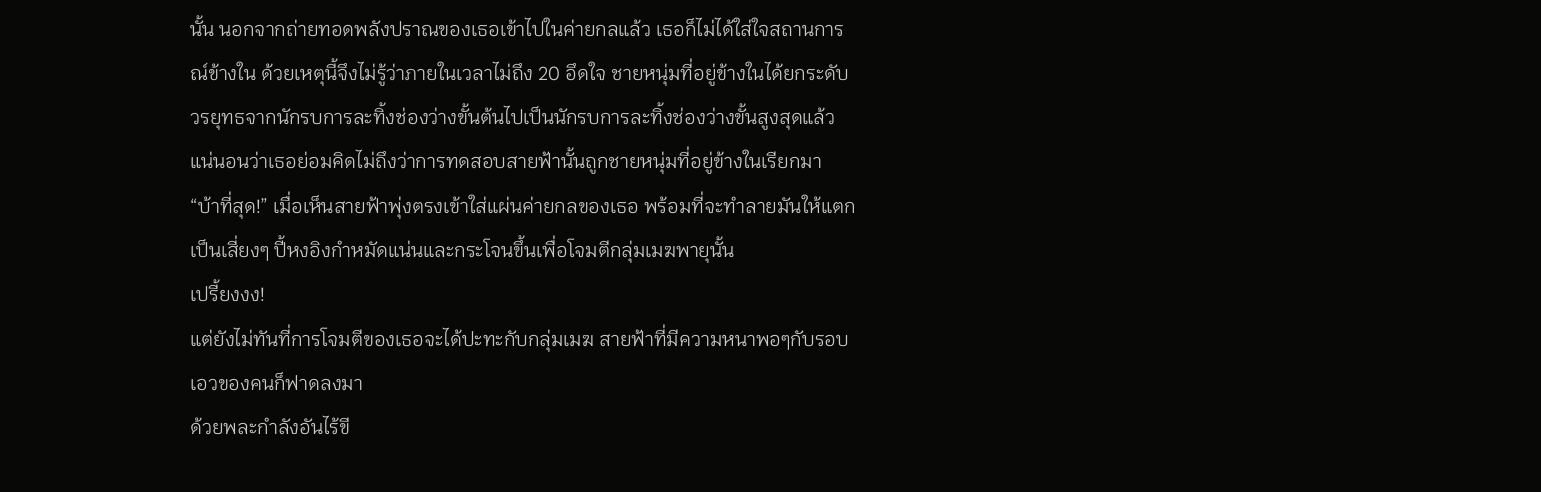นั้น นอกจากถ่ายทอดพลังปราณของเธอเข้าไปในค่ายกลแล้ว เธอก็ไม่ได้ใส่ใจสถานการณ์ข้างใน ด้วยเหตุนี้จึงไม่รู้ว่าภายในเวลาไม่ถึง 20 อึดใจ ชายหนุ่มที่อยู่ข้างในได้ยกระดับวรยุทธจากนักรบการละทิ้งช่องว่างขั้นต้นไปเป็นนักรบการละทิ้งช่องว่างขั้นสูงสุดแล้ว
แน่นอนว่าเธอย่อมคิดไม่ถึงว่าการทดสอบสายฟ้านั้นถูกชายหนุ่มที่อยู่ข้างในเรียกมา
“บ้าที่สุด!” เมื่อเห็นสายฟ้าพุ่งตรงเข้าใส่แผ่นค่ายกลของเธอ พร้อมที่จะทำลายมันให้แตกเป็นเสี่ยงๆ ปี้หงอิงกำหมัดแน่นและกระโจนขึ้นเพื่อโจมตีกลุ่มเมฆพายุนั้น
เปรี้ยงงง!
แต่ยังไม่ทันที่การโจมตีของเธอจะได้ปะทะกับกลุ่มเมฆ สายฟ้าที่มีความหนาพอๆกับรอบเอวของคนก็ฟาดลงมา
ด้วยพละกำลังอันไร้ขี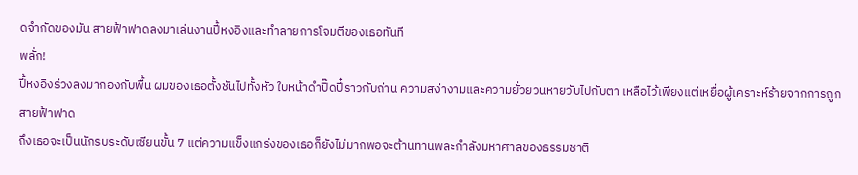ดจำกัดของมัน สายฟ้าฟาดลงมาเล่นงานปี้หงอิงและทำลายการโจมตีของเธอทันที
พลั่ก!
ปี้หงอิงร่วงลงมากองกับพื้น ผมของเธอตั้งชันไปทั้งหัว ใบหน้าดำปิ๊ดปี๋ราวกับถ่าน ความสง่างามและความยั่วยวนหายวับไปกับตา เหลือไว้เพียงแต่เหยื่อผู้เคราะห์ร้ายจากการถูกสายฟ้าฟาด
ถึงเธอจะเป็นนักรบระดับเซียนขั้น 7 แต่ความแข็งแกร่งของเธอก็ยังไม่มากพอจะต้านทานพละกำลังมหาศาลของธรรมชาติ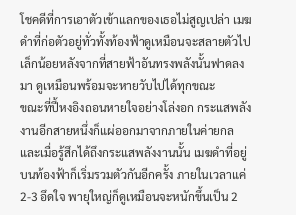โชคดีที่การเอาตัวเข้าแลกของเธอไม่สูญเปล่า เมฆดำที่ก่อตัวอยู่ทั่วทั้งท้องฟ้าดูเหมือนจะสลายตัวไปเล็กน้อยหลังจากที่สายฟ้าอันทรงพลังนั้นฟาดลงมา ดูเหมือนพร้อมจะหายวับไปได้ทุกขณะ
ขณะที่ปี้หงอิงถอนหายใจอย่างโล่งอก กระแสพลังงานอีกสายหนึ่งก็แผ่ออกมาจากภายในค่ายกล และเมื่อรู้สึกได้ถึงกระแสพลังงานนั้น เมฆดำที่อยู่บนท้องฟ้าก็เริ่มรวมตัวกันอีกครั้ง ภายในเวลาแค่ 2-3 อึดใจ พายุใหญ่ก็ดูเหมือนจะหนักขึ้นเป็น 2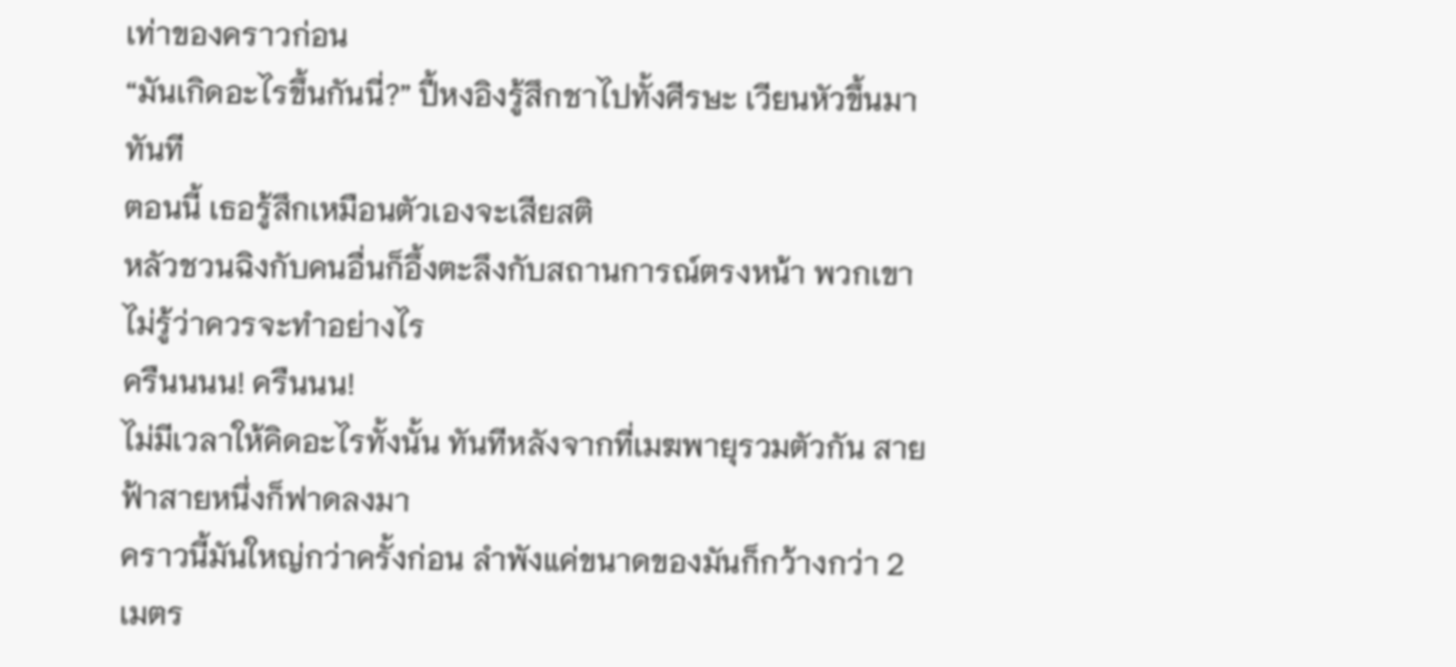เท่าของคราวก่อน
“มันเกิดอะไรขึ้นกันนี่?” ปี้หงอิงรู้สึกชาไปทั้งศีรษะ เวียนหัวขึ้นมาทันที
ตอนนี้ เธอรู้สึกเหมือนตัวเองจะเสียสติ
หลัวชวนฉิงกับคนอื่นก็อึ้งตะลึงกับสถานการณ์ตรงหน้า พวกเขาไม่รู้ว่าควรจะทำอย่างไร
ครืนนนน! ครืนนน!
ไม่มีเวลาให้คิดอะไรทั้งนั้น ทันทีหลังจากที่เมฆพายุรวมตัวกัน สายฟ้าสายหนึ่งก็ฟาดลงมา
คราวนี้มันใหญ่กว่าครั้งก่อน ลำพังแค่ขนาดของมันก็กว้างกว่า 2 เมตร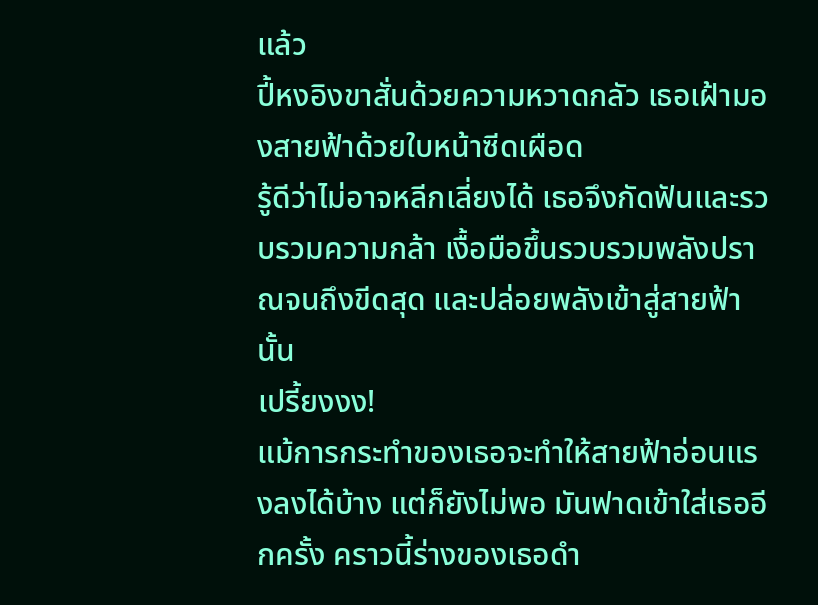แล้ว
ปี้หงอิงขาสั่นด้วยความหวาดกลัว เธอเฝ้ามองสายฟ้าด้วยใบหน้าซีดเผือด
รู้ดีว่าไม่อาจหลีกเลี่ยงได้ เธอจึงกัดฟันและรวบรวมความกล้า เงื้อมือขึ้นรวบรวมพลังปราณจนถึงขีดสุด และปล่อยพลังเข้าสู่สายฟ้านั้น
เปรี้ยงงง!
แม้การกระทำของเธอจะทำให้สายฟ้าอ่อนแรงลงได้บ้าง แต่ก็ยังไม่พอ มันฟาดเข้าใส่เธออีกครั้ง คราวนี้ร่างของเธอดำ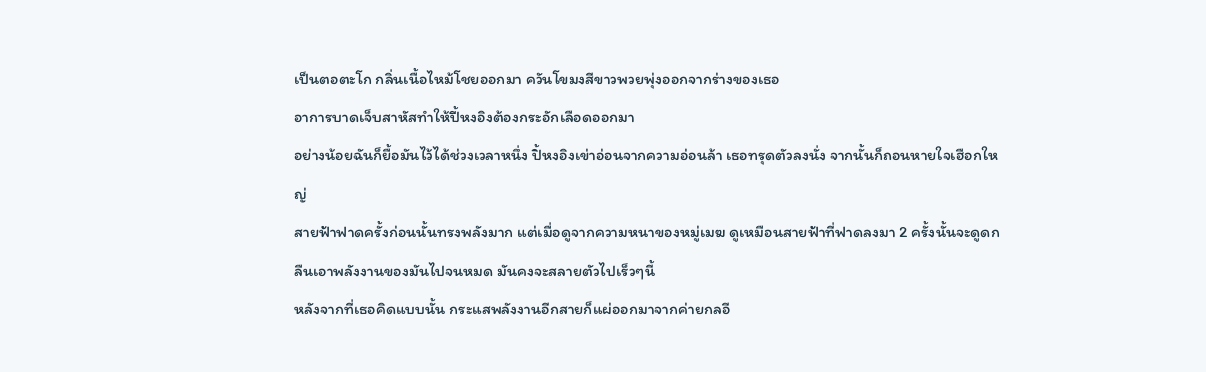เป็นตอตะโก กลิ่นเนื้อไหม้โชยออกมา ควันโขมงสีขาวพวยพุ่งออกจากร่างของเธอ
อาการบาดเจ็บสาหัสทำให้ปี้หงอิงต้องกระอักเลือดออกมา
อย่างน้อยฉันก็ยื้อมันไว้ได้ช่วงเวลาหนึ่ง ปิ้หงอิงเข่าอ่อนจากความอ่อนล้า เธอทรุดตัวลงนั่ง จากนั้นก็ถอนหายใจเฮือกใหญ่
สายฟ้าฟาดครั้งก่อนนั้นทรงพลังมาก แต่เมื่อดูจากความหนาของหมู่เมฆ ดูเหมือนสายฟ้าที่ฟาดลงมา 2 ครั้งนั้นจะดูดกลืนเอาพลังงานของมันไปจนหมด มันคงจะสลายตัวไปเร็วๆนี้
หลังจากที่เธอคิดแบบนั้น กระแสพลังงานอีกสายก็แผ่ออกมาจากค่ายกลอี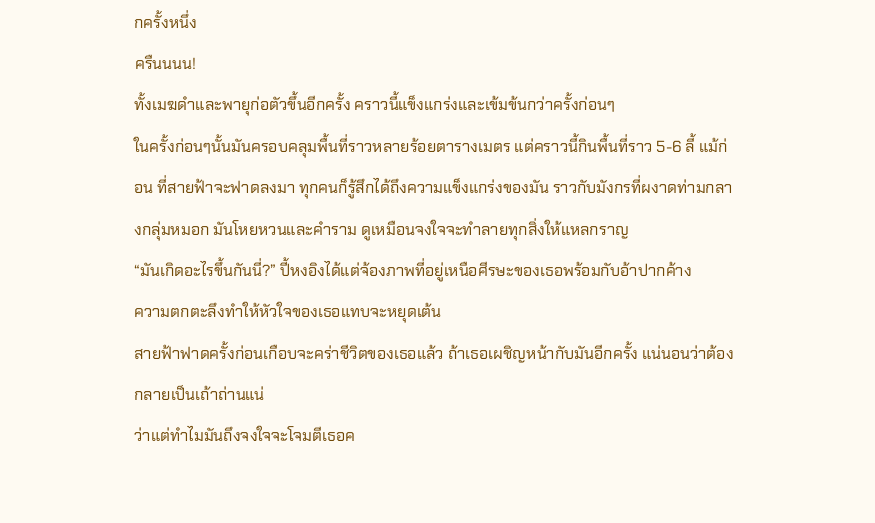กครั้งหนึ่ง
ครืนนนน!
ทั้งเมฆดำและพายุก่อตัวขึ้นอีกครั้ง คราวนี้แข็งแกร่งและเข้มข้นกว่าครั้งก่อนๆ
ในครั้งก่อนๆนั้นมันครอบคลุมพื้นที่ราวหลายร้อยตารางเมตร แต่คราวนี้กินพื้นที่ราว 5-6 ลี้ แม้ก่อน ที่สายฟ้าจะฟาดลงมา ทุกคนก็รู้สึกได้ถึงความแข็งแกร่งของมัน ราวกับมังกรที่ผงาดท่ามกลางกลุ่มหมอก มันโหยหวนและคำราม ดูเหมือนจงใจจะทำลายทุกสิ่งให้แหลกราญ
“มันเกิดอะไรขึ้นกันนี่?” ปี้หงอิงได้แต่จ้องภาพที่อยู่เหนือศีรษะของเธอพร้อมกับอ้าปากค้าง
ความตกตะลึงทำให้หัวใจของเธอแทบจะหยุดเต้น
สายฟ้าฟาดครั้งก่อนเกือบจะคร่าชีวิตของเธอแล้ว ถ้าเธอเผชิญหน้ากับมันอีกครั้ง แน่นอนว่าต้องกลายเป็นเถ้าถ่านแน่
ว่าแต่ทำไมมันถึงจงใจจะโจมตีเธอค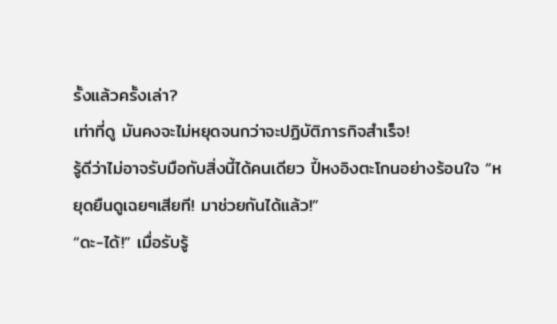รั้งแล้วครั้งเล่า?
เท่าที่ดู มันคงจะไม่หยุดจนกว่าจะปฏิบัติภารกิจสำเร็จ!
รู้ดีว่าไม่อาจรับมือกับสิ่งนี้ได้คนเดียว ปี้หงอิงตะโกนอย่างร้อนใจ “หยุดยืนดูเฉยๆเสียที! มาช่วยกันได้แล้ว!”
“ดะ-ได้!” เมื่อรับรู้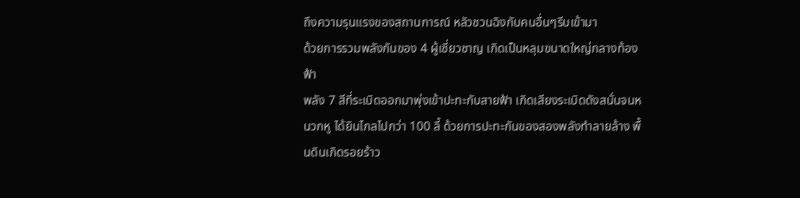ถึงความรุนแรงของสถานการณ์ หลัวชวนฉิงกับคนอื่นๆรีบเข้ามา
ด้วยการรวมพลังกันของ 4 ผู้เชี่ยวชาญ เกิดเป็นหลุมขนาดใหญ่กลางท้องฟ้า
พลัง 7 สีที่ระเบิดออกมาพุ่งเข้าปะทะกับสายฟ้า เกิดเสียงระเบิดดังสนั่นจนหนวกหู ได้ยินไกลไปกว่า 100 ลี้ ด้วยการปะทะกันของสองพลังทำลายล้าง พื้นดินเกิดรอยร้าว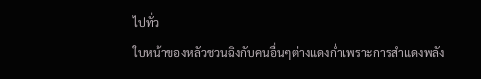ไปทั่ว
ใบหน้าของหลัวชวนฉิงกับคนอื่นๆต่างแดงก่ำเพราะการสำแดงพลัง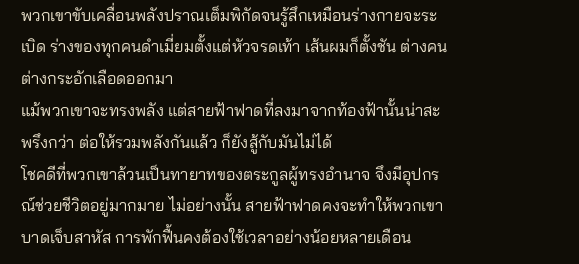พวกเขาขับเคลื่อนพลังปราณเต็มพิกัดจนรู้สึกเหมือนร่างกายจะระเบิด ร่างของทุกคนดำเมี่ยมตั้งแต่หัวจรดเท้า เส้นผมก็ตั้งชัน ต่างคนต่างกระอักเลือดออกมา
แม้พวกเขาจะทรงพลัง แต่สายฟ้าฟาดที่ลงมาจากท้องฟ้านั้นน่าสะพรึงกว่า ต่อให้รวมพลังกันแล้ว ก็ยังสู้กับมันไม่ได้
โชคดีที่พวกเขาล้วนเป็นทายาทของตระกูลผู้ทรงอำนาจ จึงมีอุปกรณ์ช่วยชีวิตอยู่มากมาย ไม่อย่างนั้น สายฟ้าฟาดคงจะทำให้พวกเขาบาดเจ็บสาหัส การพักฟื้นคงต้องใช้เวลาอย่างน้อยหลายเดือน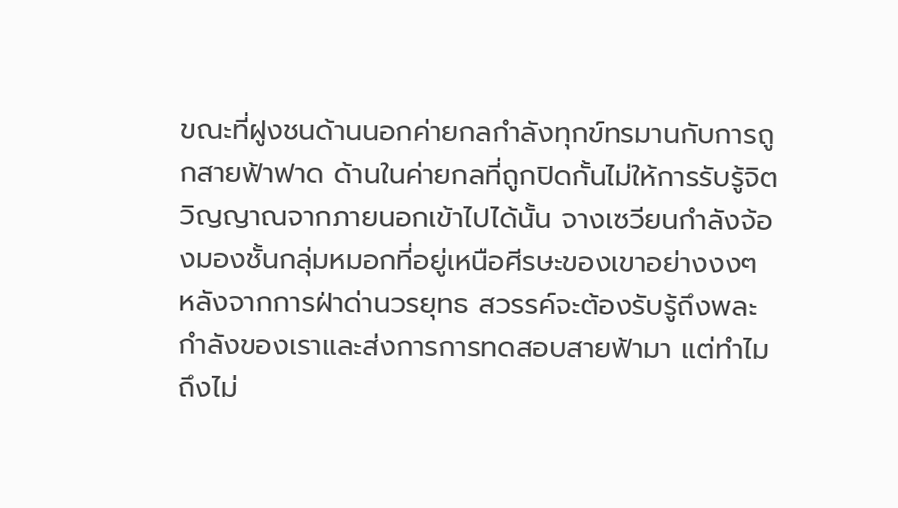ขณะที่ฝูงชนด้านนอกค่ายกลกำลังทุกข์ทรมานกับการถูกสายฟ้าฟาด ด้านในค่ายกลที่ถูกปิดกั้นไม่ให้การรับรู้จิตวิญญาณจากภายนอกเข้าไปได้นั้น จางเซวียนกำลังจ้องมองชั้นกลุ่มหมอกที่อยู่เหนือศีรษะของเขาอย่างงงๆ
หลังจากการฝ่าด่านวรยุทธ สวรรค์จะต้องรับรู้ถึงพละกำลังของเราและส่งการการทดสอบสายฟ้ามา แต่ทำไมถึงไม่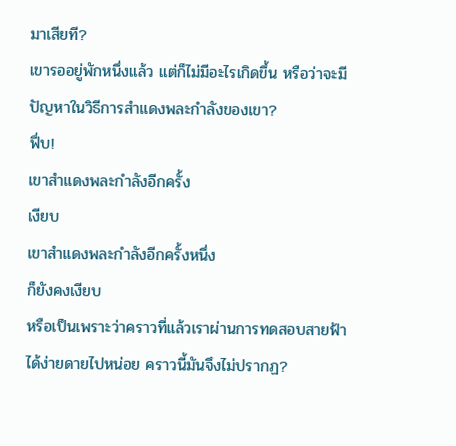มาเสียที?
เขารออยู่พักหนึ่งแล้ว แต่ก็ไม่มีอะไรเกิดขึ้น หรือว่าจะมีปัญหาในวิธีการสำแดงพละกำลังของเขา?
ฟึ่บ!
เขาสำแดงพละกำลังอีกครั้ง
เงียบ
เขาสำแดงพละกำลังอีกครั้งหนึ่ง
ก็ยังคงเงียบ
หรือเป็นเพราะว่าคราวที่แล้วเราผ่านการทดสอบสายฟ้าได้ง่ายดายไปหน่อย คราวนี้มันจึงไม่ปรากฏ?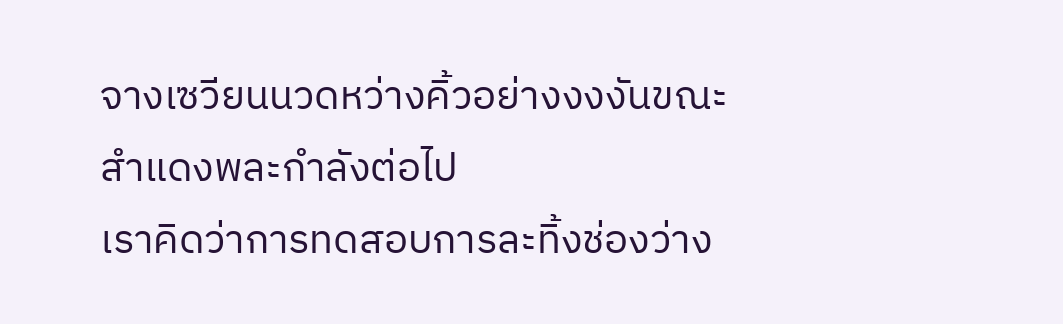จางเซวียนนวดหว่างคิ้วอย่างงงงันขณะสำแดงพละกำลังต่อไป
เราคิดว่าการทดสอบการละทิ้งช่องว่าง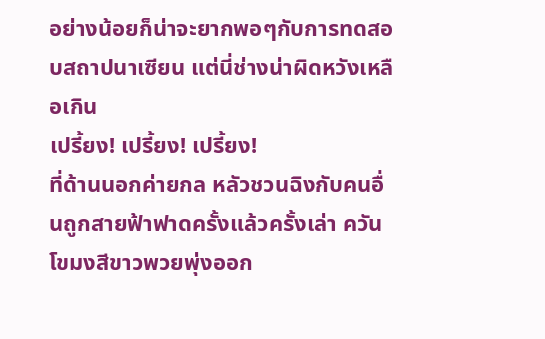อย่างน้อยก็น่าจะยากพอๆกับการทดสอบสถาปนาเซียน แต่นี่ช่างน่าผิดหวังเหลือเกิน
เปรี้ยง! เปรี้ยง! เปรี้ยง!
ที่ด้านนอกค่ายกล หลัวชวนฉิงกับคนอื่นถูกสายฟ้าฟาดครั้งแล้วครั้งเล่า ควันโขมงสีขาวพวยพุ่งออก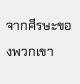จากศีรษะของพวกเขา